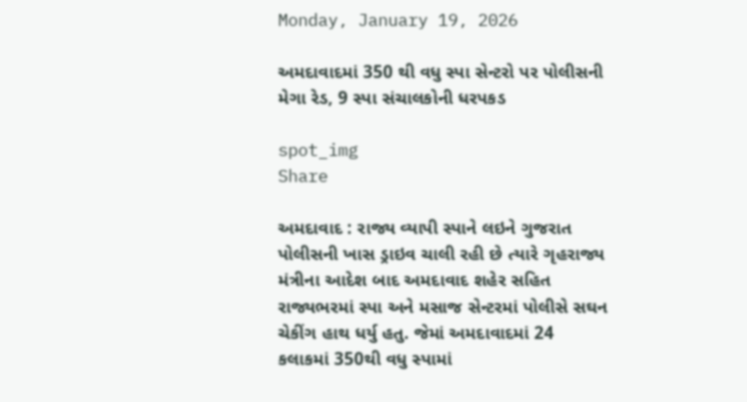Monday, January 19, 2026

અમદાવાદમાં 350 થી વધુ સ્પા સેન્ટરો પર પોલીસની મેગા રેડ, 9 સ્પા સંચાલકોની ધરપકડ

spot_img
Share

અમદાવાદ : રાજ્ય વ્યાપી સ્પાને લઇને ગુજરાત પોલીસની ખાસ ડ્રાઇવ ચાલી રહી છે ત્યારે ગૃહરાજ્ય મંત્રીના આદેશ બાદ અમદાવાદ શહેર સહિત રાજ્યભરમાં સ્પા અને મસાજ સેન્ટરમાં પોલીસે સઘન ચેકીંગ હાથ ધર્યુ હતુ. જેમાં અમદાવાદમાં 24 કલાકમાં 350થી વધુ સ્પામાં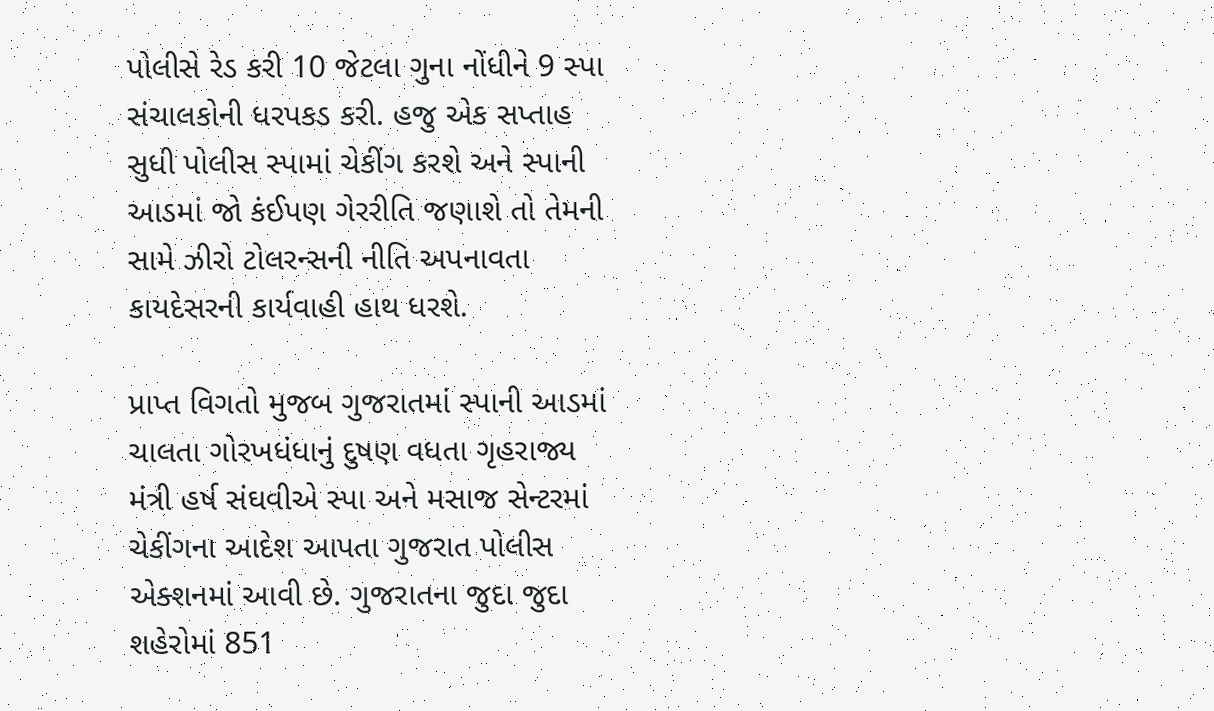પોલીસે રેડ કરી 10 જેટલા ગુના નોંધીને 9 સ્પા સંચાલકોની ધરપકડ કરી. હજુ એક સપ્તાહ સુધી પોલીસ સ્પામાં ચેકીંગ કરશે અને સ્પાની આડમાં જો કંઈપણ ગેરરીતિ જણાશે તો તેમની સામે ઝીરો ટોલરન્સની નીતિ અપનાવતા કાયદેસરની કાર્યવાહી હાથ ધરશે.

પ્રાપ્ત વિગતો મુજબ ગુજરાતમાં સ્પાની આડમાં ચાલતા ગોરખધંધાનું દુષણ વધતા ગૃહરાજ્ય મંત્રી હર્ષ સંઘવીએ સ્પા અને મસાજ સેન્ટરમાં ચેકીંગના આદેશ આપતા ગુજરાત પોલીસ એક્શનમાં આવી છે. ગુજરાતના જુદા જુદા શહેરોમાં 851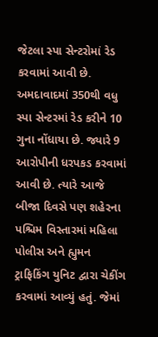જેટલા સ્પા સેન્ટરોમાં રેડ કરવામાં આવી છે. અમદાવાદમાં 350થી વધુ સ્પા સેન્ટરમાં રેડ કરીને 10 ગુના નોંધાયા છે. જ્યારે 9 આરોપીની ધરપકડ કરવામાં આવી છે. ત્યારે આજે બીજા દિવસે પણ શહેરના પશ્ચિમ વિસ્તારમાં મહિલા પોલીસ અને હ્યુમન ટ્રાફિકિંગ યુનિટ દ્વારા ચેકીંગ કરવામાં આવ્યું હતું. જેમાં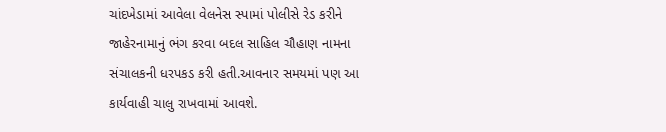ચાંદખેડામાં આવેલા વેલનેસ સ્પામાં પોલીસે રેડ કરીને જાહેરનામાનું ભંગ કરવા બદલ સાહિલ ચૌહાણ નામના સંચાલકની ધરપકડ કરી હતી.આવનાર સમયમાં પણ આ કાર્યવાહી ચાલુ રાખવામાં આવશે.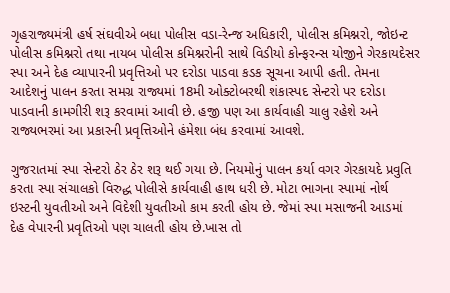ગૃહરાજ્યમંત્રી હર્ષ સંઘવીએ બધા પોલીસ વડા-રેન્જ અધિકારી, પોલીસ કમિશ્નરો, જોઇન્ટ પોલીસ કમિશ્નરો તથા નાયબ પોલીસ કમિશ્નરોની સાથે વિડીયો કોન્ફરન્સ યોજીને ગેરકાયદેસર સ્પા અને દેહ વ્યાપારની પ્રવૃત્તિઓ પર દરોડા પાડવા કડક સૂચના આપી હતી. તેમના આદેશનું પાલન કરતા સમગ્ર રાજ્યમાં 18મી ઓક્ટોબરથી શંકાસ્પદ સેન્ટરો પર દરોડા પાડવાની કામગીરી શરૂ કરવામાં આવી છે. હજી પણ આ કાર્યવાહી ચાલુ રહેશે અને રાજ્યભરમાં આ પ્રકારની પ્રવૃત્તિઓને હંમેશા બંધ કરવામાં આવશે.

ગુજરાતમાં સ્પા સેન્ટરો ઠેર ઠેર શરૂ થઈ ગયા છે. નિયમોનું પાલન કર્યા વગર ગેરકાયદે પ્રવુતિ કરતા સ્પા સંચાલકો વિરુદ્ધ પોલીસે કાર્યવાહી હાથ ધરી છે. મોટા ભાગના સ્પામાં નોર્થ ઇસ્ટની યુવતીઓ અને વિદેશી યુવતીઓ કામ કરતી હોય છે. જેમાં સ્પા મસાજની આડમાં દેહ વેપારની પ્રવૃતિઓ પણ ચાલતી હોય છે.ખાસ તો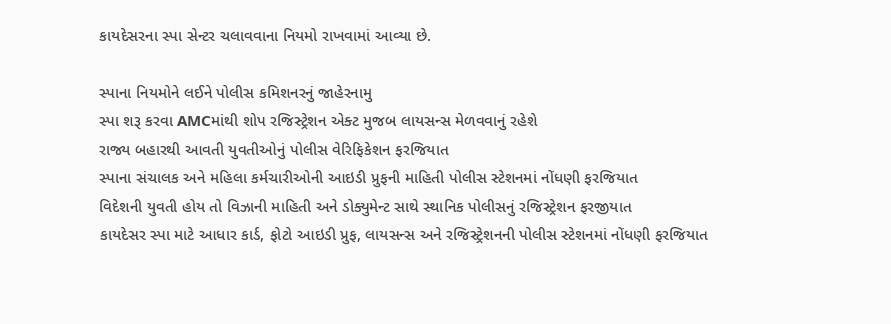કાયદેસરના સ્પા સેન્ટર ચલાવવાના નિયમો રાખવામાં આવ્યા છે.

સ્પાના નિયમોને લઈને પોલીસ કમિશનરનું જાહેરનામુ
સ્પા શરૂ કરવા AMCમાંથી શોપ રજિસ્ટ્રેશન એક્ટ મુજબ લાયસન્સ મેળવવાનું રહેશે
રાજ્ય બહારથી આવતી યુવતીઓનું પોલીસ વેરિફિકેશન ફરજિયાત
સ્પાના સંચાલક અને મહિલા કર્મચારીઓની આઇડી પ્રુફની માહિતી પોલીસ સ્ટેશનમાં નોંધણી ફરજિયાત
વિદેશની યુવતી હોય તો વિઝાની માહિતી અને ડોક્યુમેન્ટ સાથે સ્થાનિક પોલીસનું રજિસ્ટ્રેશન ફરજીયાત
કાયદેસર સ્પા માટે આધાર કાર્ડ, ફોટો આઇડી પ્રુફ, લાયસન્સ અને રજિસ્ટ્રેશનની પોલીસ સ્ટેશનમાં નોંધણી ફરજિયાત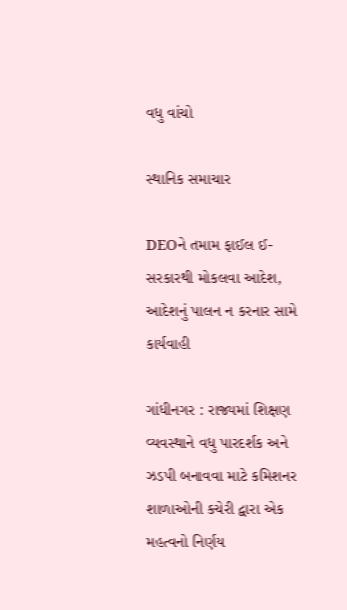વધુ વાંચો

સ્થાનિક સમાચાર

DEOને તમામ ફાઈલ ઈ-સરકારથી મોકલવા આદેશ, આદેશનું પાલન ન કરનાર સામે કાર્યવાહી

ગાંધીનગર : રાજ્યમાં શિક્ષણ વ્યવસ્થાને વધુ પારદર્શક અને ઝડપી બનાવવા માટે કમિશનર શાળાઓની કચેરી દ્વારા એક મહત્વનો નિર્ણય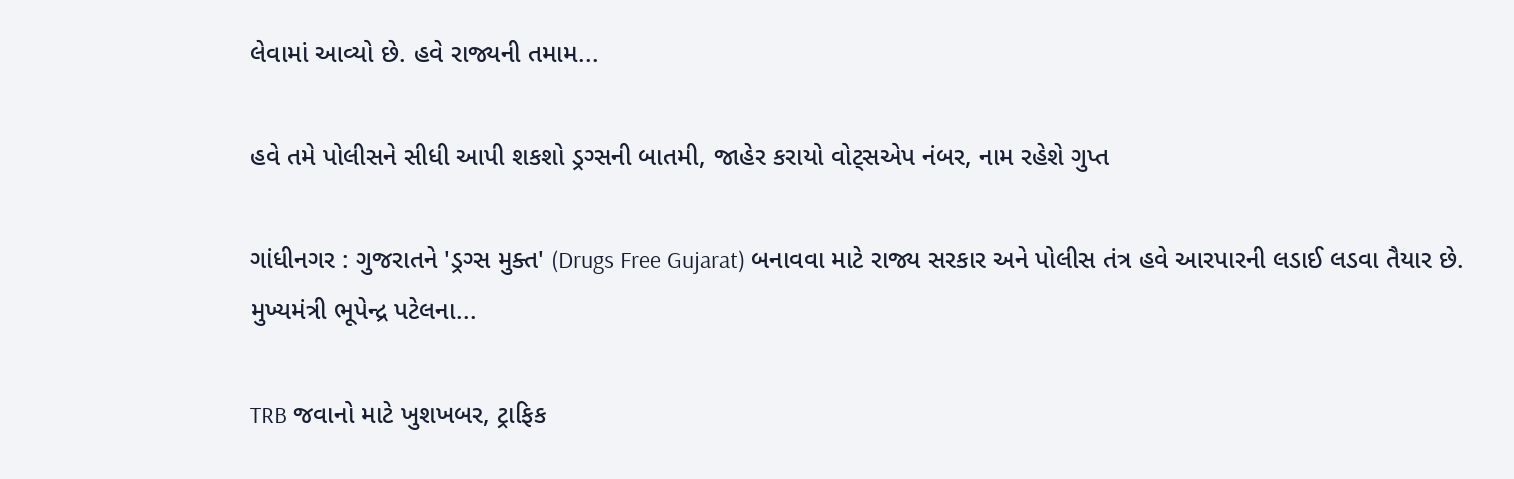લેવામાં આવ્યો છે. હવે રાજ્યની તમામ...

હવે તમે પોલીસને સીધી આપી શકશો ડ્રગ્સની બાતમી, જાહેર કરાયો વોટ્સએપ નંબર, નામ રહેશે ગુપ્ત

ગાંધીનગર : ગુજરાતને 'ડ્રગ્સ મુક્ત' (Drugs Free Gujarat) બનાવવા માટે રાજ્ય સરકાર અને પોલીસ તંત્ર હવે આરપારની લડાઈ લડવા તૈયાર છે. મુખ્યમંત્રી ભૂપેન્દ્ર પટેલના...

TRB જવાનો માટે ખુશખબર, ટ્રાફિક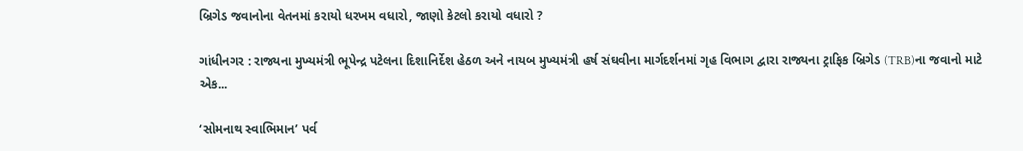બ્રિગેડ જવાનોના વેતનમાં કરાયો ધરખમ વધારો, જાણો કેટલો કરાયો વધારો ?

ગાંધીનગર : રાજ્યના મુખ્યમંત્રી ભૂપેન્દ્ર પટેલના દિશાનિર્દેશ હેઠળ અને નાયબ મુખ્યમંત્રી હર્ષ સંઘવીના માર્ગદર્શનમાં ગૃહ વિભાગ દ્વારા રાજ્યના ટ્રાફિક બ્રિગેડ (TRB)ના જવાનો માટે એક...

‘સોમનાથ સ્વાભિમાન’ પર્વ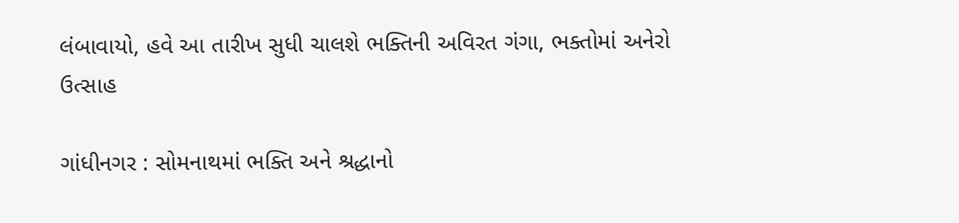લંબાવાયો, હવે આ તારીખ સુધી ચાલશે ભક્તિની અવિરત ગંગા, ભક્તોમાં અનેરો ઉત્સાહ

ગાંધીનગર : સોમનાથમાં ભક્તિ અને શ્રદ્ધાનો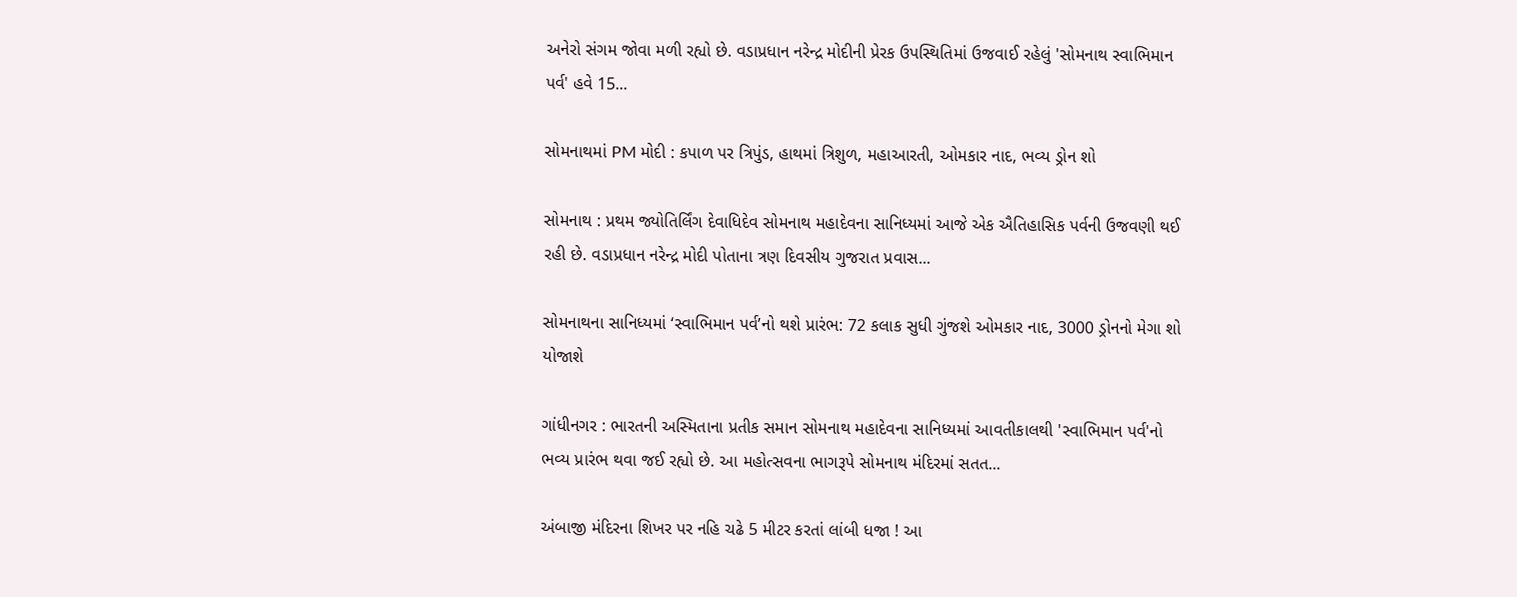અનેરો સંગમ જોવા મળી રહ્યો છે. વડાપ્રધાન નરેન્દ્ર મોદીની પ્રેરક ઉપસ્થિતિમાં ઉજવાઈ રહેલું 'સોમનાથ સ્વાભિમાન પર્વ' હવે 15...

સોમનાથમાં PM મોદી : કપાળ પર ત્રિપુંડ, હાથમાં ત્રિશુળ, મહાઆરતી, ઓમકાર નાદ, ભવ્ય ડ્રોન શો

સોમનાથ : પ્રથમ જ્યોતિર્લિંગ દેવાધિદેવ સોમનાથ મહાદેવના સાનિધ્યમાં આજે એક ઐતિહાસિક પર્વની ઉજવણી થઈ રહી છે. વડાપ્રધાન નરેન્દ્ર મોદી પોતાના ત્રણ દિવસીય ગુજરાત પ્રવાસ...

સોમનાથના સાનિધ્યમાં ‘સ્વાભિમાન પર્વ’નો થશે પ્રારંભ: 72 કલાક સુધી ગુંજશે ઓમકાર નાદ, 3000 ડ્રોનનો મેગા શો યોજાશે

ગાંધીનગર : ભારતની અસ્મિતાના પ્રતીક સમાન સોમનાથ મહાદેવના સાનિધ્યમાં આવતીકાલથી 'સ્વાભિમાન પર્વ'નો ભવ્ય પ્રારંભ થવા જઈ રહ્યો છે. આ મહોત્સવના ભાગરૂપે સોમનાથ મંદિરમાં સતત...

અંબાજી મંદિરના શિખર પર નહિ ચઢે 5 મીટર કરતાં લાંબી ધજા ! આ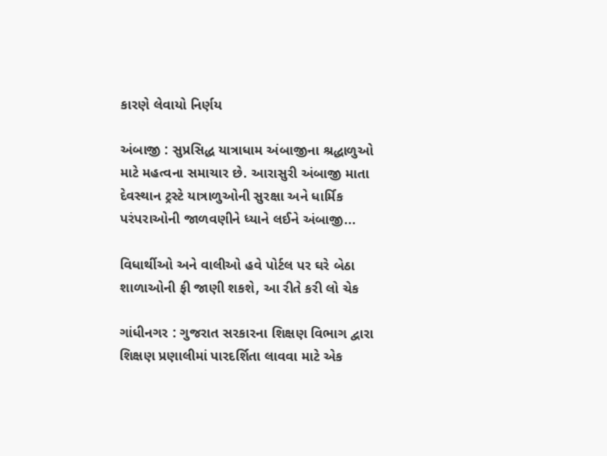કારણે લેવાયો નિર્ણય

અંબાજી : સુપ્રસિદ્ધ યાત્રાધામ અંબાજીના શ્રદ્ધાળુઓ માટે મહત્વના સમાચાર છે. આરાસુરી અંબાજી માતા દેવસ્થાન ટ્રસ્ટે યાત્રાળુઓની સુરક્ષા અને ધાર્મિક પરંપરાઓની જાળવણીને ધ્યાને લઈને અંબાજી...

વિધાર્થીઓ અને વાલીઓ હવે પોર્ટલ પર ઘરે બેઠા શાળાઓની ફી જાણી શકશે, આ રીતે કરી લો ચેક

ગાંધીનગર : ગુજરાત સરકારના શિક્ષણ વિભાગ દ્વારા શિક્ષણ પ્રણાલીમાં પારદર્શિતા લાવવા માટે એક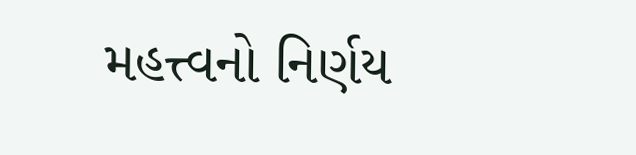મહત્ત્વનો નિર્ણય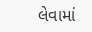લેવામાં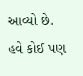આવ્યો છે. હવે કોઈ પણ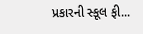પ્રકારની સ્કૂલ ફી...